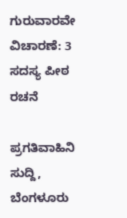ಗುರುವಾರವೇ ವಿಚಾರಣೆ: 3 ಸದಸ್ಯ ಪೀಠ ರಚನೆ

ಪ್ರಗತಿವಾಹಿನಿ ಸುದ್ದಿ, ಬೆಂಗಳೂರು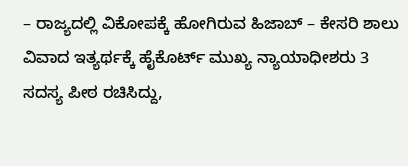– ರಾಜ್ಯದಲ್ಲಿ ವಿಕೋಪಕ್ಕೆ ಹೋಗಿರುವ ಹಿಜಾಬ್ – ಕೇಸರಿ ಶಾಲು ವಿವಾದ ಇತ್ಯರ್ಥಕ್ಕೆ ಹೈಕೊರ್ಟ್ ಮುಖ್ಯ ನ್ಯಾಯಾಧೀಶರು 3 ಸದಸ್ಯ ಪೀಠ ರಚಿಸಿದ್ದು,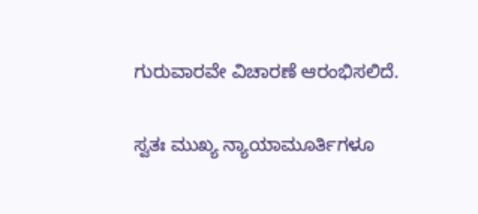ಗುರುವಾರವೇ ವಿಚಾರಣೆ ಆರಂಭಿಸಲಿದೆ.

ಸ್ವತಃ ಮುಖ್ಯ ನ್ಯಾಯಾಮೂರ್ತಿಗಳೂ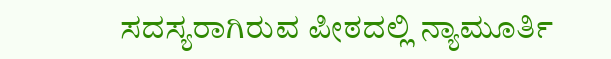ಸದಸ್ಯರಾಗಿರುವ ಪೀಠದಲ್ಲಿ ನ್ಯಾಮೂರ್ತಿ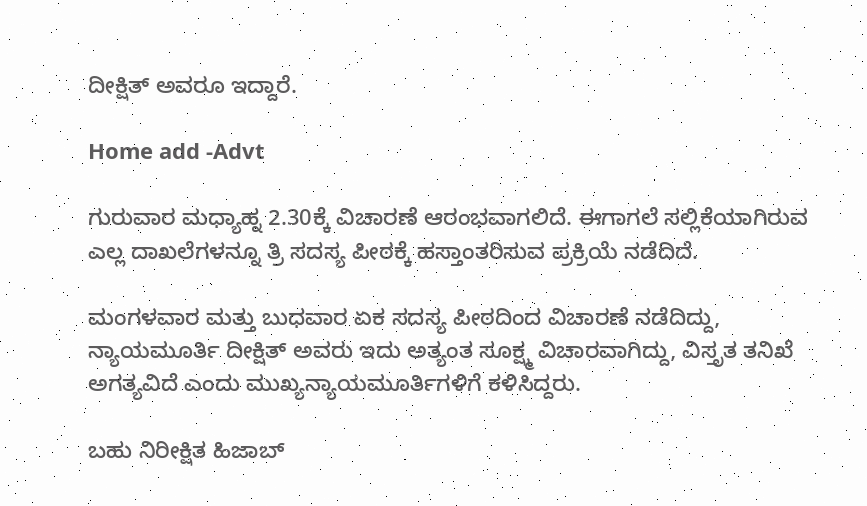ದೀಕ್ಷಿತ್ ಅವರೂ ಇದ್ದಾರೆ.

Home add -Advt

ಗುರುವಾರ ಮಧ್ಯಾಹ್ನ 2.30ಕ್ಕೆ ವಿಚಾರಣೆ ಆರಂಭವಾಗಲಿದೆ. ಈಗಾಗಲೆ ಸಲ್ಲಿಕೆಯಾಗಿರುವ ಎಲ್ಲ ದಾಖಲೆಗಳನ್ನೂ ತ್ರಿ ಸದಸ್ಯ ಪೀಠಕ್ಕೆ ಹಸ್ತಾಂತರಿಸುವ ಪ್ರಕ್ರಿಯೆ ನಡೆದಿದೆ.

ಮಂಗಳವಾರ ಮತ್ತು ಬುಧವಾರ ಏಕ ಸದಸ್ಯ ಪೀಠದಿಂದ ವಿಚಾರಣೆ ನಡೆದಿದ್ದು, ನ್ಯಾಯಮೂರ್ತಿ ದೀಕ್ಷಿತ್ ಅವರು ಇದು ಅತ್ಯಂತ ಸೂಕ್ಷ್ಮ ವಿಚಾರವಾಗಿದ್ದು, ವಿಸ್ತೃತ ತನಿಖೆ ಅಗತ್ಯವಿದೆ ಎಂದು ಮುಖ್ಯನ್ಯಾಯಮೂರ್ತಿಗಳಿಗೆ ಕಳಿಸಿದ್ದರು.

ಬಹು ನಿರೀಕ್ಷಿತ ಹಿಜಾಬ್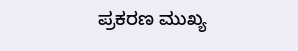ಪ್ರಕರಣ ಮುಖ್ಯ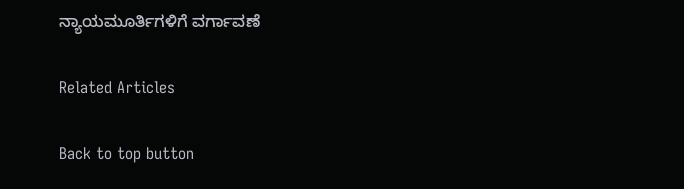ನ್ಯಾಯಮೂರ್ತಿಗಳಿಗೆ ವರ್ಗಾವಣೆ

Related Articles

Back to top button